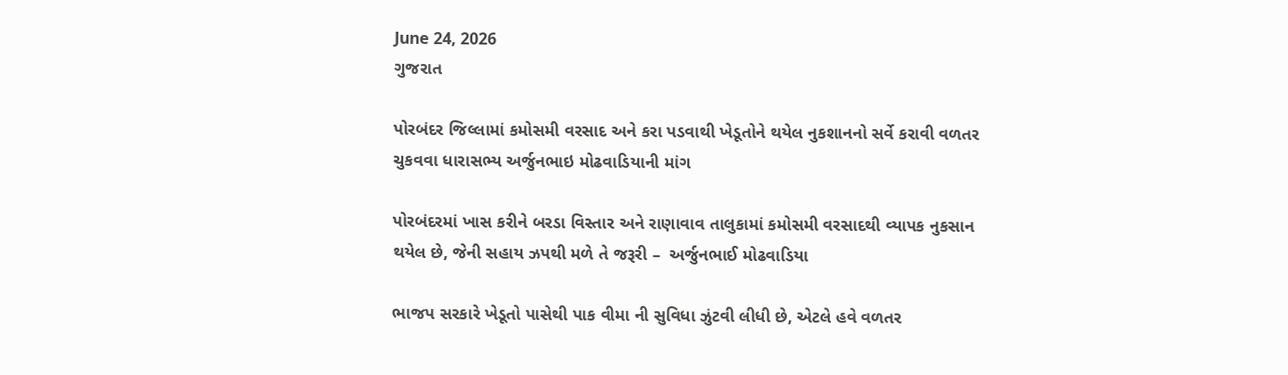June 24, 2026
ગુજરાત

પોરબંદર જિલ્લામાં કમોસમી વરસાદ અને કરા પડવાથી ખેડૂતોને થયેલ નુકશાનનો સર્વે કરાવી વળતર ચુકવવા ધારાસભ્ય અર્જુનભાઇ મોઢવાડિયાની માંગ

પોરબંદરમાં ખાસ કરીને બરડા વિસ્તાર અને રાણાવાવ તાલુકામાં કમોસમી વરસાદથી વ્યાપક નુકસાન થયેલ છે, જેની સહાય ઝપથી મળે તે જરૂરી –  અર્જુનભાઈ મોઢવાડિયા

ભાજપ સરકારે ખેડૂતો પાસેથી પાક વીમા ની સુવિધા ઝુંટવી લીધી છે, એટલે હવે વળતર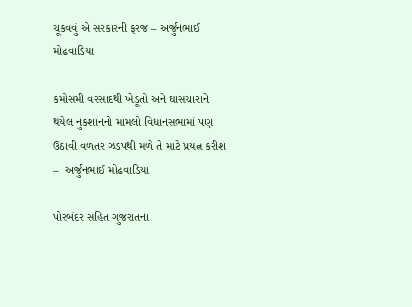ચૂકવવું એ સરકારની ફરજ – અર્જુનભાઈ મોઢવાડિયા

કમોસમી વરસાદથી ખેડૂતો અને ઘાસચારાને થયેલ નુકશાનનો મામલો વિધાનસભામાં પણ ઉઠાવી વળતર ઝડપથી મળે તે માટે પ્રયત્ન કરીશ –  અર્જુનભાઈ મોઢવાડિયા

પોરબંદર સહિત ગુજરાતના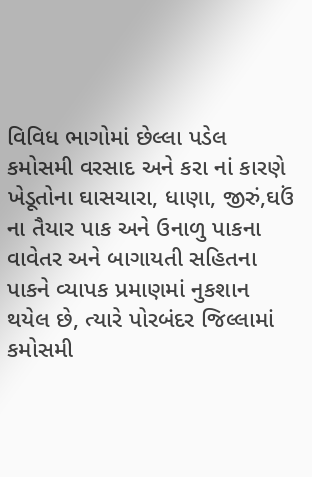વિવિધ ભાગોમાં છેલ્લા પડેલ કમોસમી વરસાદ અને કરા નાં કારણે ખેડૂતોના ઘાસચારા, ધાણા, જીરું,ઘઉં ના તૈયાર પાક અને ઉનાળુ પાકના વાવેતર અને બાગાયતી સહિતના પાકને વ્યાપક પ્રમાણમાં નુકશાન થયેલ છે, ત્યારે પોરબંદર જિલ્લામાં કમોસમી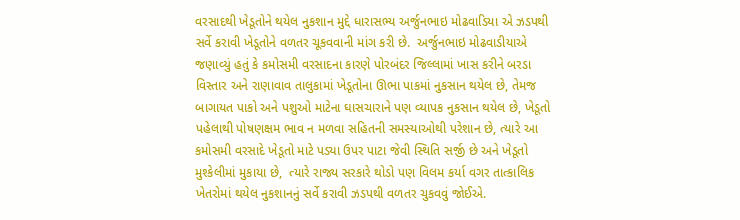વરસાદથી ખેડૂતોને થયેલ નુકશાન મુદ્દે ધારાસભ્ય અર્જુનભાઇ મોઢવાડિયા એ ઝડપથી સર્વે કરાવી ખેડૂતોને વળતર ચૂકવવાની માંગ કરી છે.  અર્જુનભાઇ મોઢવાડીયાએ જણાવ્યું હતું કે કમોસમી વરસાદના કારણે પોરબંદર જિલ્લામાં ખાસ કરીને બરડા વિસ્તાર અને રાણાવાવ તાલુકામાં ખેડૂતોના ઊભા પાકમાં નુકસાન થયેલ છે, તેમજ બાગાયત પાકો અને પશુઓ માટેના ઘાસચારાને પણ વ્યાપક નુકસાન થયેલ છે, ખેડૂતો પહેલાથી પોષણક્ષમ ભાવ ન મળવા સહિતની સમસ્યાઓથી પરેશાન છે, ત્યારે આ કમોસમી વરસાદે ખેડૂતો માટે પડ્યા ઉપર પાટા જેવી સ્થિતિ સર્જી છે અને ખેડૂતો મુશ્કેલીમાં મુકાયા છે,  ત્યારે રાજ્ય સરકારે થોડો પણ વિલમ કર્યા વગર તાત્કાલિક ખેતરોમાં થયેલ નુકશાનનું સર્વે કરાવી ઝડપથી વળતર ચુકવવું જોઈએ.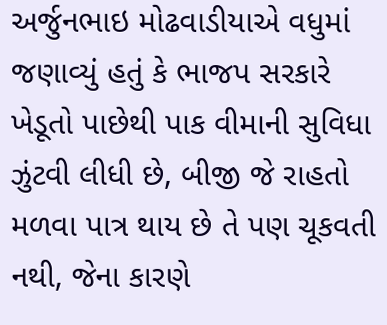અર્જુનભાઇ મોઢવાડીયાએ વધુમાં જણાવ્યું હતું કે ભાજપ સરકારે ખેડૂતો પાછેથી પાક વીમાની સુવિધા ઝુંટવી લીધી છે, બીજી જે રાહતો મળવા પાત્ર થાય છે તે પણ ચૂકવતી નથી, જેના કારણે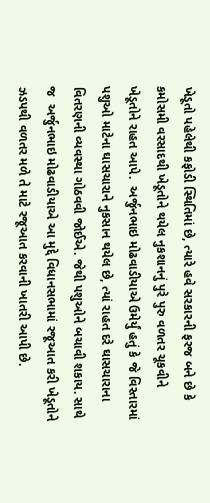ખેડૂતો પહેલેથી કફોડી સ્થિતિમાં છે, ત્યારે હવે સરકારની ફરજ બને છે કે કમોસમી વરસાદથી ખેડૂતોને થયેલ નુકશાનનું પુરે પુરુ વળતર ચૂકવીને ખેડૂતોને રાહત આપે.  અર્જુનભાઇ મોઢવાડીયાએ ઉમેર્યું હતું કે જે વિસ્તારમાં પશુઓ માટેના ઘાસચારાને નુકસાન થયેલ છે, ત્યાં રાહત દરે ઘાસચારાના વિતરણની વ્યવસ્થા ગોઠવવી જોઈએ. જેથી પશુઓને બચાવી શકાય. સાથે જ  અર્જુનભાઇ મોઢવાડીયાએ આ મુદ્દે વિધાનસભામાં રજૂઆત કરી ખેડૂતોને ઝડપથી વળતર મળે તે માટે રજૂઆત કરવાની ખાતરી આપી છે.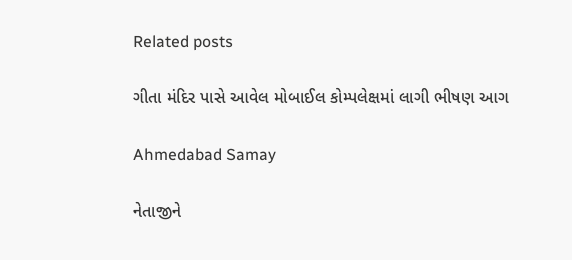Related posts

ગીતા મંદિર પાસે આવેલ મોબાઈલ કોમ્પલેક્ષમાં લાગી ભીષણ આગ

Ahmedabad Samay

નેતાજીને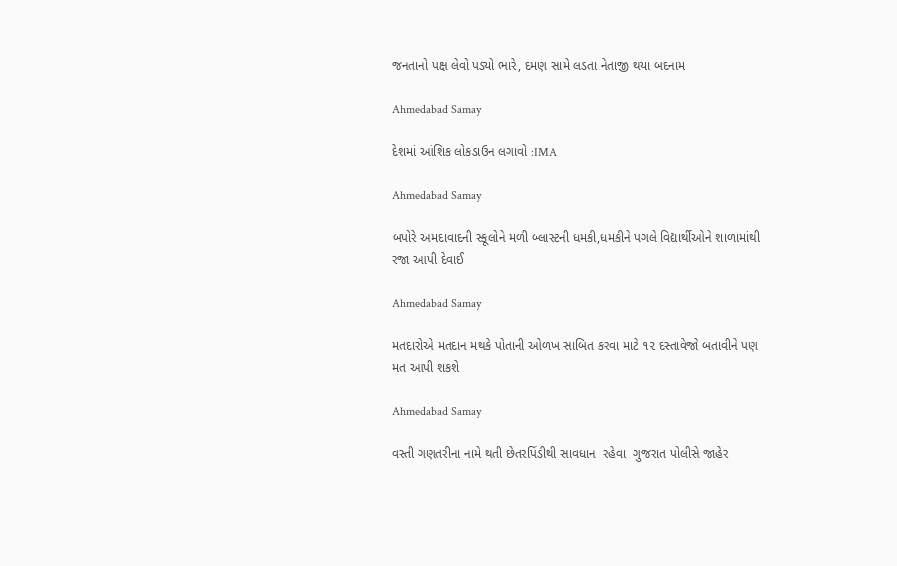જનતાનો પક્ષ લેવો પડ્યો ભારે, દમણ સામે લડતા નેતાજી થયા બદનામ

Ahmedabad Samay

દેશમાં આંશિક લોકડાઉન લગાવો :IMA

Ahmedabad Samay

બપોરે અમદાવાદની સ્કૂલોને મળી બ્લાસ્ટની ધમકી,ધમકીને પગલે વિદ્યાર્થીઓને શાળામાંથી રજા આપી દેવાઈ

Ahmedabad Samay

મતદારોએ મતદાન મથકે પોતાની ઓળખ સાબિત કરવા માટે ૧૨ દસ્તાવેજો બતાવીને પણ મત આપી શકશે

Ahmedabad Samay

વસ્તી ગણતરીના નામે થતી છેતરપિંડીથી સાવધાન  રહેવા  ગુજરાત પોલીસે જાહેર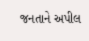જનતાને અપીલ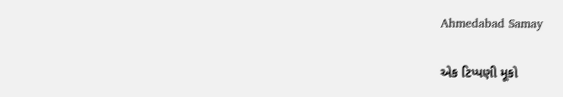Ahmedabad Samay

એક ટિપ્પણી મૂકો